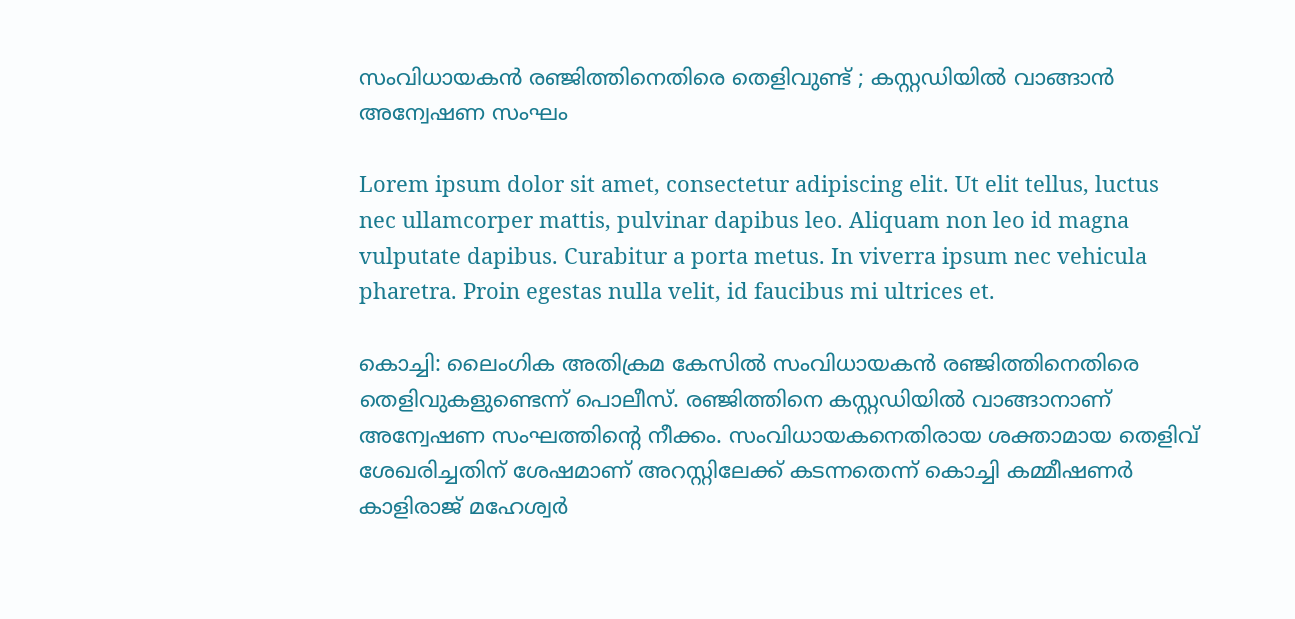സംവിധായകൻ രഞ്ജിത്തിനെതിരെ തെളിവുണ്ട് ; കസ്റ്റഡിയിൽ വാങ്ങാൻ അന്വേഷണ സംഘം

Lorem ipsum dolor sit amet, consectetur adipiscing elit. Ut elit tellus, luctus nec ullamcorper mattis, pulvinar dapibus leo. Aliquam non leo id magna vulputate dapibus. Curabitur a porta metus. In viverra ipsum nec vehicula pharetra. Proin egestas nulla velit, id faucibus mi ultrices et.

കൊച്ചി: ലൈംഗിക അതിക്രമ കേസിൽ സംവിധായകൻ രഞ്ജിത്തിനെതിരെ തെളിവുകളുണ്ടെന്ന് പൊലീസ്. രഞ്ജിത്തിനെ കസ്റ്റഡിയിൽ വാങ്ങാനാണ് അന്വേഷണ സംഘത്തിന്റെ നീക്കം. സംവിധായകനെതിരായ ശക്താമായ തെളിവ് ശേഖരിച്ചതിന് ശേഷമാണ് അറസ്റ്റിലേക്ക് കടന്നതെന്ന് കൊച്ചി കമ്മീഷണർ കാളിരാജ് മഹേശ്വർ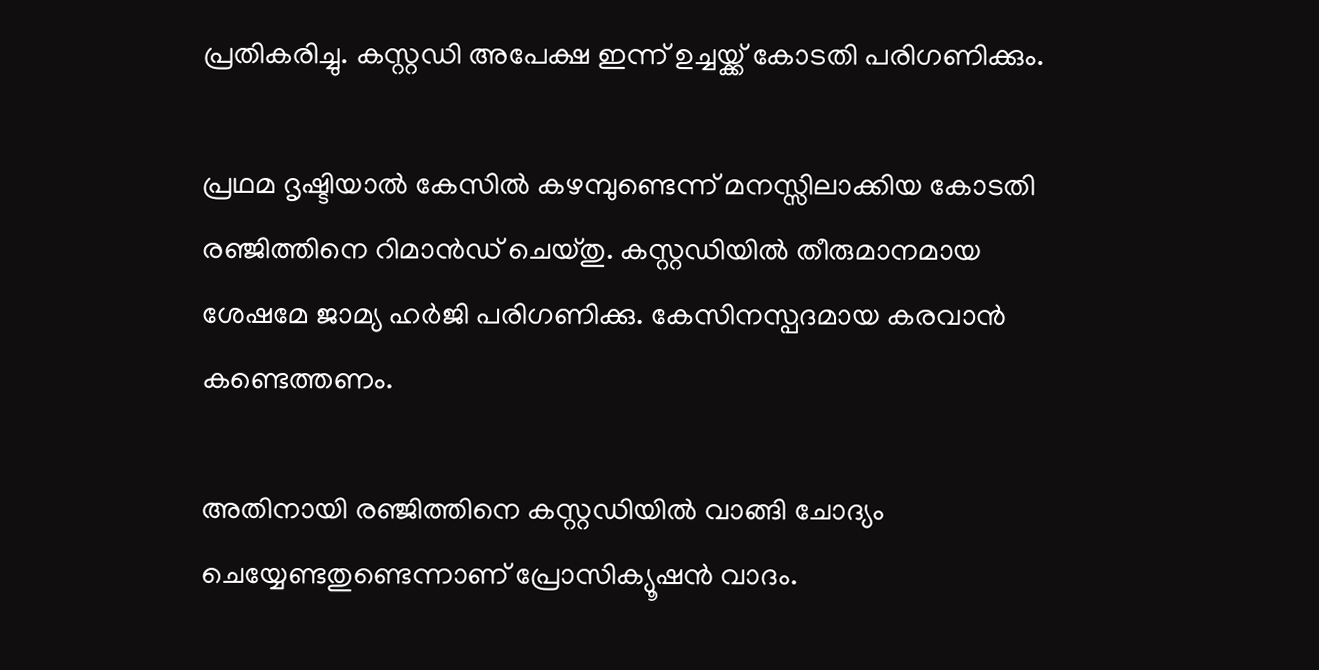പ്രതികരിച്ചു. കസ്റ്റഡി അപേക്ഷ ഇന്ന് ഉച്ചയ്ക്ക് കോടതി പരിഗണിക്കും.

പ്രഥമ ദൃഷ്ടിയാൽ കേസിൽ കഴമ്പുണ്ടെന്ന് മനസ്സിലാക്കിയ കോടതി രഞ്ജിത്തിനെ റിമാൻഡ് ചെയ്തു. കസ്റ്റഡിയിൽ തീരുമാനമായ ശേഷമേ ജാമ്യ ഹർജി പരിഗണിക്കു. കേസിനസ്പദമായ കരവാൻ കണ്ടെത്തണം.

അതിനായി രഞ്ജിത്തിനെ കസ്റ്റഡിയിൽ വാങ്ങി ചോദ്യം ചെയ്യേണ്ടതുണ്ടെന്നാണ് പ്രോസിക്യൂഷൻ വാദം.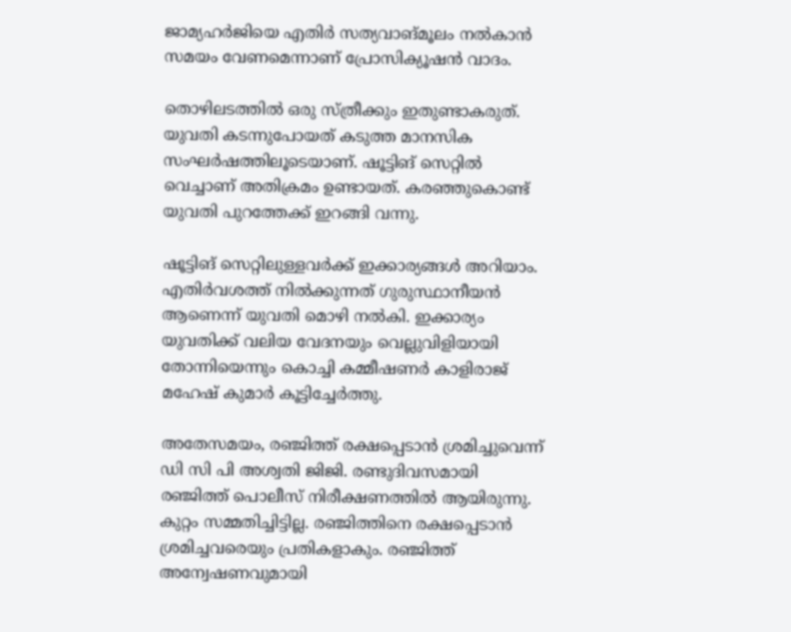ജാമ്യഹർജിയെ എതിർ സത്യവാങ്മൂലം നൽകാൻ സമയം വേണമെന്നാണ് പ്രോസിക്യൂഷൻ വാദം.

തൊഴിലടത്തിൽ ഒരു സ്ത്രീക്കും ഇതുണ്ടാകരുത്. യുവതി കടന്നുപോയത് കടുത്ത മാനസിക സംഘർഷത്തിലൂടെയാണ്. ഷൂട്ടിങ് സെറ്റിൽ വെച്ചാണ് അതിക്രമം ഉണ്ടായത്. കരഞ്ഞുകൊണ്ട് യുവതി പുറത്തേക്ക് ഇറങ്ങി വന്നു.

ഷൂട്ടിങ് സെറ്റിലുള്ളവർക്ക് ഇക്കാര്യങ്ങൾ അറിയാം. എതിർവശത്ത് നിൽക്കുന്നത് ഗുരുസ്ഥാനീയൻ ആണെന്ന് യുവതി മൊഴി നൽകി. ഇക്കാര്യം യുവതിക്ക് വലിയ വേദനയും വെല്ലുവിളിയായി തോന്നിയെന്നും കൊച്ചി കമ്മീഷണർ കാളിരാജ് മഹേഷ് കുമാർ കൂട്ടിച്ചേർത്തു.

അതേസമയം, രഞ്ജിത്ത് രക്ഷപ്പെടാൻ ശ്രമിച്ചുവെന്ന് ഡി സി പി അശ്വതി ജിജി. രണ്ടുദിവസമായി രഞ്ജിത്ത് പൊലീസ് നിരീക്ഷണത്തിൽ ആയിരുന്നു. കുറ്റം സമ്മതിച്ചിട്ടില്ല. രഞ്ജിത്തിനെ രക്ഷപ്പെടാൻ ശ്രമിച്ചവരെയും പ്രതികളാകും. രഞ്ജിത്ത് അന്വേഷണവുമായി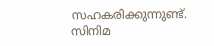സഹകരിക്കുന്നുണ്ട്. സിനിമ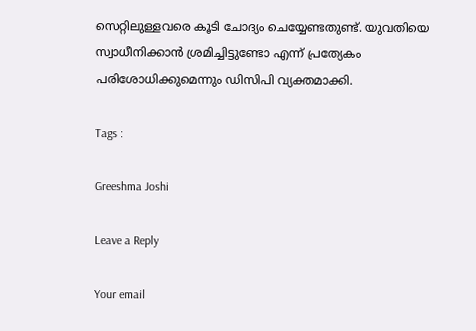സെറ്റിലുള്ളവരെ കൂടി ചോദ്യം ചെയ്യേണ്ടതുണ്ട്. യുവതിയെ സ്വാധീനിക്കാൻ ശ്രമിച്ചിട്ടുണ്ടോ എന്ന് പ്രത്യേകം പരിശോധിക്കുമെന്നും ഡിസിപി വ്യക്തമാക്കി.

Tags :

Greeshma Joshi

Leave a Reply

Your email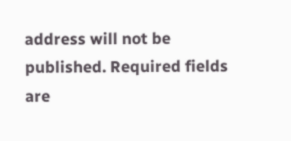address will not be published. Required fields are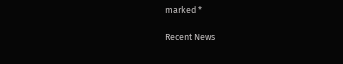marked *

Recent News